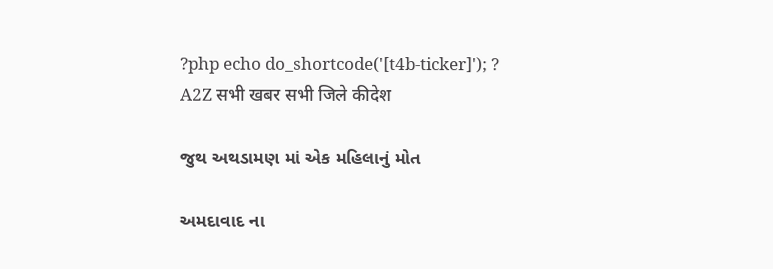?php echo do_shortcode('[t4b-ticker]'); ?
A2Z सभी खबर सभी जिले कीदेश

જુથ અથડામણ માં એક મહિલાનું મોત

અમદાવાદ ના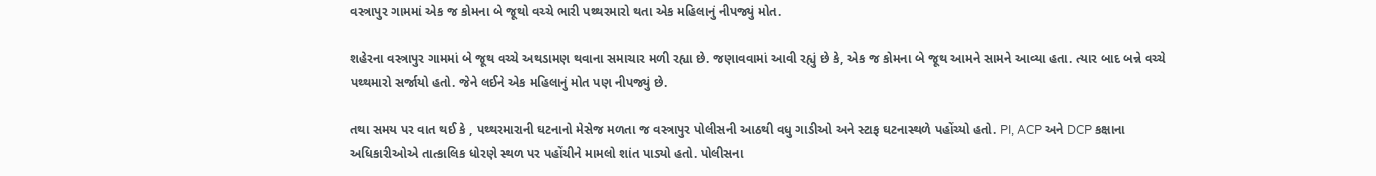વસ્ત્રાપુર ગામમાં એક જ કોમના બે જૂથો વચ્ચે ભારી પથ્થરમારો થતા એક મહિલાનું નીપજ્યું મોત.

શહેરના વસ્ત્રાપુર ગામમાં બે જૂથ વચ્ચે અથડામણ થવાના સમાચાર મળી રહ્યા છે. જણાવવામાં આવી રહ્યું છે કે, એક જ કોમના બે જૂથ આમને સામને આવ્યા હતા. ત્યાર બાદ બન્ને વચ્ચે પથ્થમારો સર્જાયો હતો. જેને લઈને એક મહિલાનું મોત પણ નીપજ્યું છે.

તથા સમય પર વાત થઈ કે , પથ્થરમારાની ઘટનાનો મેસેજ મળતા જ વસ્ત્રાપુર પોલીસની આઠથી વધુ ગાડીઓ અને સ્ટાફ ઘટનાસ્થળે પહોંચ્યો હતો. PI, ACP અને DCP કક્ષાના અધિકારીઓએ તાત્કાલિક ધોરણે સ્થળ પર પહોંચીને મામલો શાંત પાડ્યો હતો. પોલીસના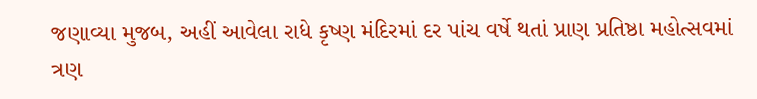જણાવ્યા મુજબ, અહીં આવેલા રાધે કૃષ્ણ મંદિરમાં દર પાંચ વર્ષે થતાં પ્રાણ પ્રતિષ્ઠા મહોત્સવમાં ત્રણ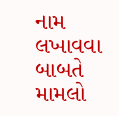નામ લખાવવા બાબતે મામલો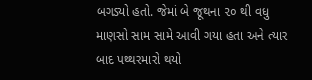બગડ્યો હતો. જેમાં બે જૂથના ૨૦ થી વધુ માણસો સામ સામે આવી ગયા હતા અને ત્યાર બાદ પથ્થરમારો થયો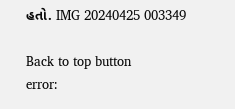હતો. IMG 20240425 003349

Back to top button
error: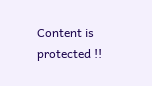Content is protected !!